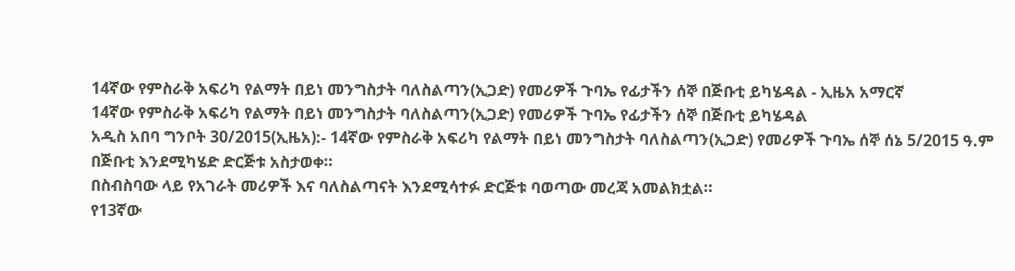14ኛው የምስራቅ አፍሪካ የልማት በይነ መንግስታት ባለስልጣን(ኢጋድ) የመሪዎች ጉባኤ የፊታችን ሰኞ በጅቡቲ ይካሄዳል - ኢዜአ አማርኛ
14ኛው የምስራቅ አፍሪካ የልማት በይነ መንግስታት ባለስልጣን(ኢጋድ) የመሪዎች ጉባኤ የፊታችን ሰኞ በጅቡቲ ይካሄዳል
አዲስ አበባ ግንቦት 30/2015(ኢዜአ):- 14ኛው የምስራቅ አፍሪካ የልማት በይነ መንግስታት ባለስልጣን(ኢጋድ) የመሪዎች ጉባኤ ሰኞ ሰኔ 5/2015 ዓ.ም በጅቡቲ እንደሚካሄድ ድርጅቱ አስታወቀ።
በስብስባው ላይ የአገራት መሪዎች እና ባለስልጣናት እንደሚሳተፉ ድርጅቱ ባወጣው መረጃ አመልክቷል።
የ13ኛው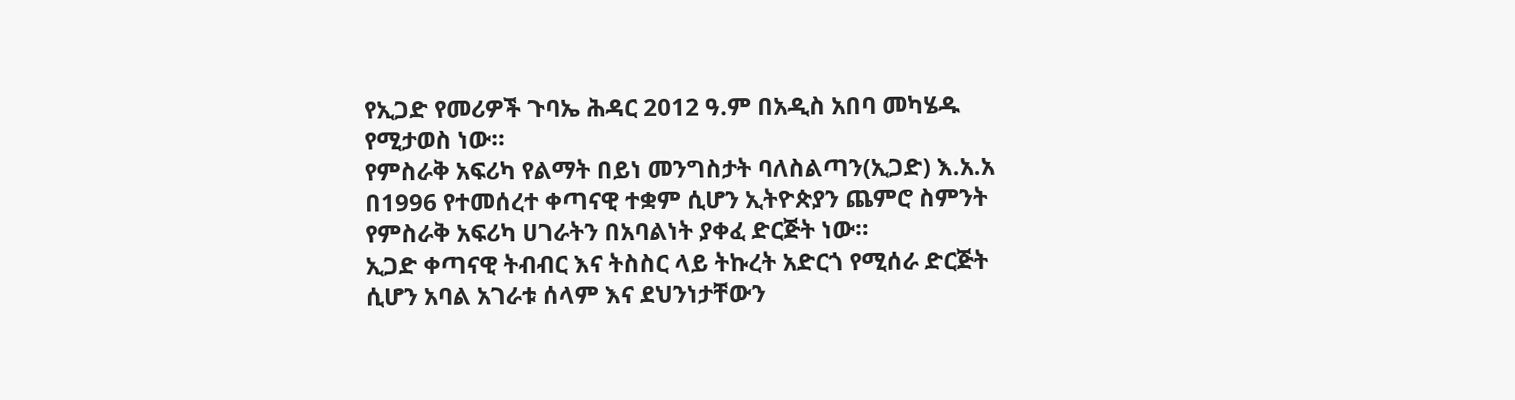የኢጋድ የመሪዎች ጉባኤ ሕዳር 2012 ዓ.ም በአዲስ አበባ መካሄዱ የሚታወስ ነው።
የምስራቅ አፍሪካ የልማት በይነ መንግስታት ባለስልጣን(ኢጋድ) እ.አ.አ በ1996 የተመሰረተ ቀጣናዊ ተቋም ሲሆን ኢትዮጵያን ጨምሮ ስምንት የምስራቅ አፍሪካ ሀገራትን በአባልነት ያቀፈ ድርጅት ነው።
ኢጋድ ቀጣናዊ ትብብር እና ትስስር ላይ ትኩረት አድርጎ የሚሰራ ድርጅት ሲሆን አባል አገራቱ ሰላም እና ደህንነታቸውን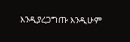እንዲያረጋግጡ እንዲሁም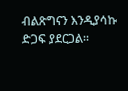ብልጽግናን እንዲያሳኩ ድጋፍ ያደርጋል።